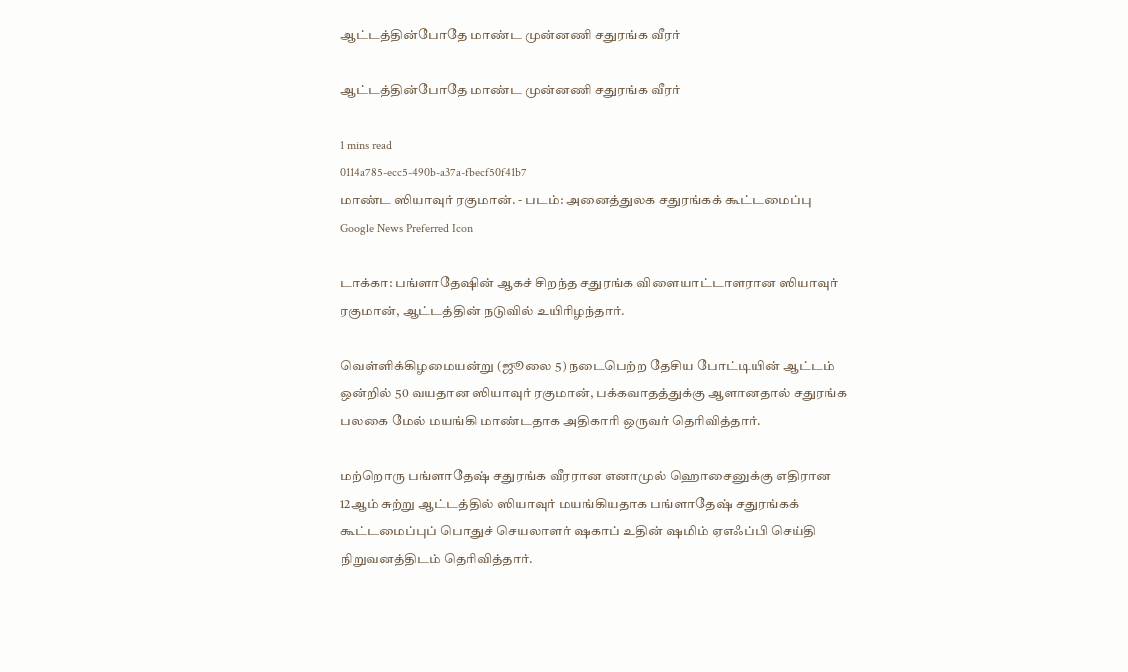ஆட்டத்தின்போதே மாண்ட முன்னணி சதுரங்க வீரர்

ஆட்டத்தின்போதே மாண்ட முன்னணி சதுரங்க வீரர்

1 mins read
0114a785-ecc5-490b-a37a-fbecf50f41b7
மாண்ட ஸியாவுர் ரகுமான். - படம்: அனைத்துலக சதுரங்கக் கூட்டமைப்பு
Google News Preferred Icon

டாக்கா: பங்ளாதே‌‌ஷின் ஆகச் சிறந்த சதுரங்க விளையாட்டாளரான ஸியாவுர் ரகுமான், ஆட்டத்தின் நடுவில் உயிரிழந்தார்.

வெள்ளிக்கிழமையன்று (ஜூலை 5) நடைபெற்ற தேசிய போட்டியின் ஆட்டம் ஒன்றில் 50 வயதான ஸியாவுர் ரகுமான், பக்கவாதத்துக்கு ஆளானதால் சதுரங்க பலகை மேல் மயங்கி மாண்டதாக அதிகாரி ஒருவர் தெரிவித்தார்.

மற்றொரு பங்ளாதே‌ஷ் சதுரங்க வீரரான எனாமுல் ஹொசைனுக்கு எதிரான 12ஆம் சுற்று ஆட்டத்தில் ஸியாவுர் மயங்கியதாக பங்ளாதே‌ஷ் சதுரங்கக் கூட்டமைப்புப் பொதுச் செயலாளர் ‌ஷகாப் உதின் ‌ஷமிம் ஏஎஃப்பி செய்தி நிறுவனத்திடம் தெரிவித்தார்.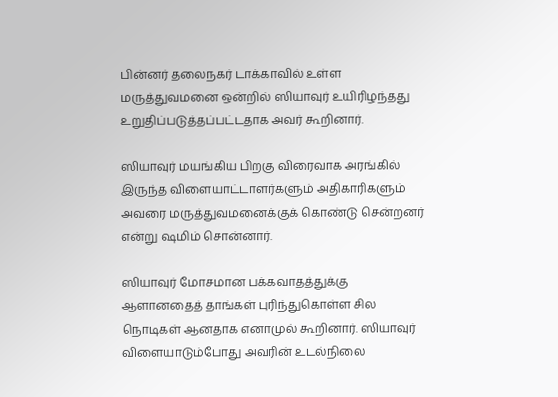பின்னர் தலைநகர் டாக்காவில் உள்ள மருத்துவமனை ஒன்றில் ஸியாவுர் உயிரிழந்தது உறுதிப்படுத்தப்பட்டதாக அவர் கூறினார்.

ஸியாவுர் மயங்கிய பிறகு விரைவாக அரங்கில் இருந்த விளையாட்டாளர்களும் அதிகாரிகளும் அவரை மருத்துவமனைக்குக் கொண்டு சென்றனர் என்று ‌ஷமிம் சொன்னார்.

ஸியாவுர் மோசமான பக்கவாதத்துக்கு ஆளானதைத் தாங்கள் புரிந்துகொள்ள சில நொடிகள் ஆனதாக எனாமுல் கூறினார். ஸியாவுர் விளையாடும்போது அவரின் உடல்நிலை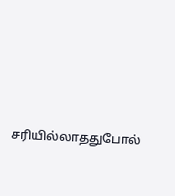சரியில்லாததுபோல்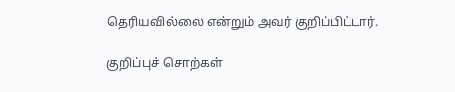தெரியவில்லை என்றும் அவர் குறிப்பிட்டார்.

குறிப்புச் சொற்கள்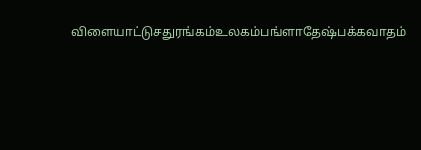விளையாட்டுசதுரங்கம்உலகம்பங்ளாதேஷ்பக்கவாதம்